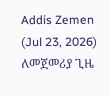Addis Zemen (Jul 23, 2026)
ለመጀመሪያ ጊዜ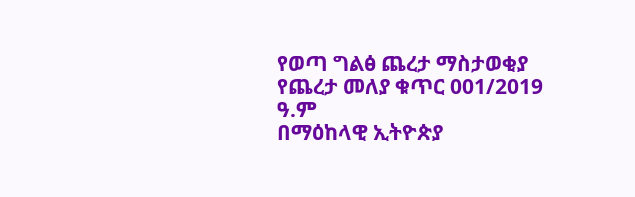የወጣ ግልፅ ጨረታ ማስታወቂያ
የጨረታ መለያ ቁጥር 001/2019 ዓ.ም
በማዕከላዊ ኢትዮጵያ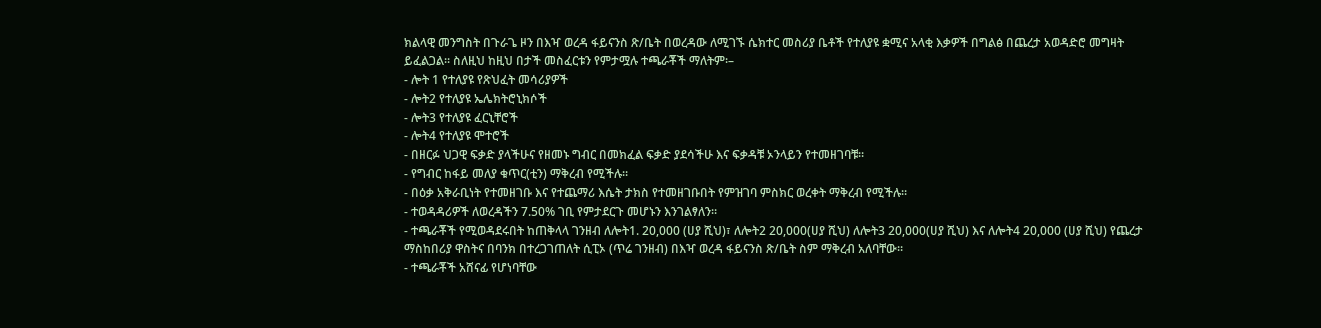ክልላዊ መንግስት በጉራጌ ዞን በእዣ ወረዳ ፋይናንስ ጽ/ቤት በወረዳው ለሚገኙ ሴክተር መስሪያ ቤቶች የተለያዩ ቋሚና አላቂ እቃዎች በግልፅ በጨረታ አወዳድሮ መግዛት ይፈልጋል፡፡ ስለዚህ ከዚህ በታች መስፈርቱን የምታሟሉ ተጫራቾች ማለትም፡–
- ሎት 1 የተለያዩ የጽህፈት መሳሪያዎች
- ሎት2 የተለያዩ ኤሌክትሮኒክሶች
- ሎት3 የተለያዩ ፈርኒቸሮች
- ሎት4 የተለያዩ ሞተሮች
- በዘርፉ ህጋዊ ፍቃድ ያላችሁና የዘመኑ ግብር በመክፈል ፍቃድ ያደሳችሁ እና ፍቃዳቹ ኦንላይን የተመዘገባቹ።
- የግብር ከፋይ መለያ ቁጥር(ቲን) ማቅረብ የሚችሉ።
- በዕቃ አቅራቢነት የተመዘገቡ እና የተጨማሪ እሴት ታክስ የተመዘገቡበት የምዝገባ ምስክር ወረቀት ማቅረብ የሚችሉ።
- ተወዳዳሪዎች ለወረዳችን 7.50% ገቢ የምታደርጉ መሆኑን እንገልፃለን።
- ተጫራቾች የሚወዳደሩበት ከጠቅላላ ገንዘብ ለሎት1. 20,000 (ሀያ ሺህ)፣ ለሎት2 20,000(ሀያ ሺህ) ለሎት3 20,000(ሀያ ሺህ) እና ለሎት4 20,000 (ሀያ ሺህ) የጨረታ ማስከበሪያ ዋስትና በባንክ በተረጋገጠለት ሲፒኦ (ጥሬ ገንዘብ) በእዣ ወረዳ ፋይናንስ ጽ/ቤት ስም ማቅረብ አለባቸው።
- ተጫራቾች አሸናፊ የሆነባቸው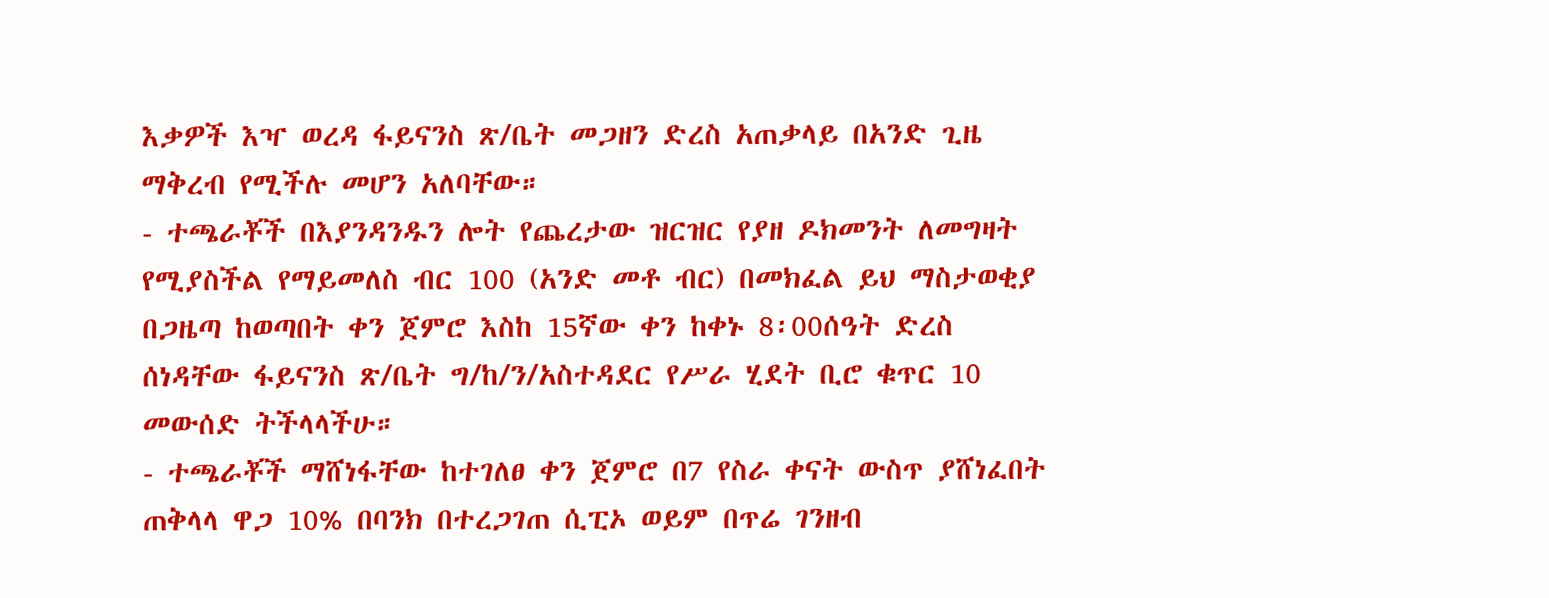እቃዎች እዣ ወረዳ ፋይናንስ ጽ/ቤት መጋዘን ድረስ አጠቃላይ በአንድ ጊዜ ማቅረብ የሚችሉ መሆን አለባቸው።
- ተጫራቾች በእያንዳንዱን ሎት የጨረታው ዝርዝር የያዘ ዶክመንት ለመግዛት የሚያስችል የማይመለስ ብር 100 (አንድ መቶ ብር) በመክፈል ይህ ማስታወቂያ በጋዜጣ ከወጣበት ቀን ጀምሮ እስከ 15ኛው ቀን ከቀኑ 8፡00ሰዓት ድረስ ሰነዳቸው ፋይናንስ ጽ/ቤት ግ/ከ/ን/አስተዳደር የሥራ ሂደት ቢሮ ቁጥር 10 መውሰድ ትችላላችሁ።
- ተጫራቾች ማሸነፋቸው ከተገለፀ ቀን ጀምሮ በ7 የስራ ቀናት ውስጥ ያሸነፈበት ጠቅላላ ዋጋ 10% በባንክ በተረጋገጠ ሲፒኦ ወይም በጥሬ ገንዘብ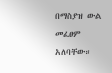በማስያዝ ውል መፈፀም አለባቸው።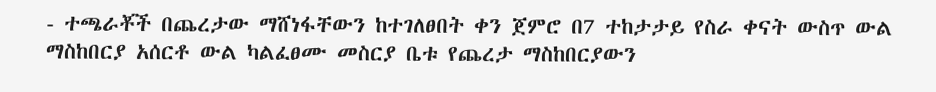- ተጫራቾች በጨረታው ማሸነፋቸውን ከተገለፀበት ቀን ጀምሮ በ7 ተከታታይ የስራ ቀናት ውስጥ ውል ማስከበርያ አሰርቶ ውል ካልፈፀሙ መስርያ ቤቱ የጨረታ ማስከበርያውን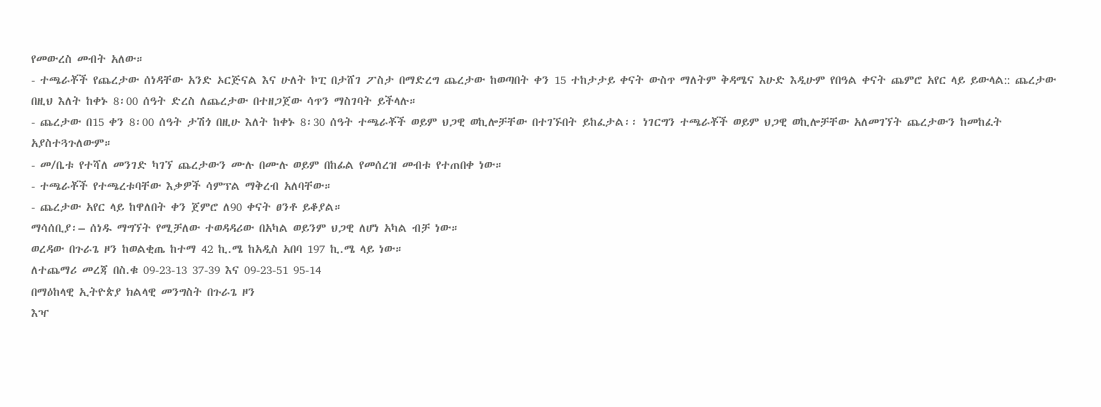የመውረስ መብት አለው።
- ተጫራቾች የጨረታው ሰነዳቸው አንድ ኦርጅናል እና ሁለት ኮፒ በታሸገ ፖስታ በማድረግ ጨረታው ከወጣበት ቀን 15 ተከታታይ ቀናት ውስጥ ማለትም ቅዳሜና እሁድ እዲሁም የበዓል ቀናት ጨምሮ አየር ላይ ይውላል:: ጨረታው በዚህ እለት ከቀኑ 8፡00 ሰዓት ድረስ ለጨረታው በተዘጋጀው ሳጥን ማስገባት ይችላሉ።
- ጨረታው በ15 ቀን 8፡00 ሰዓት ታሽጎ በዚሁ እለት ከቀኑ 8፡30 ሰዓት ተጫራቾች ወይም ህጋዊ ወኪሎቻቸው በተገኙበት ይከፈታል፡፡ ነገርግን ተጫራቾች ወይም ህጋዊ ወኪሎቻቸው አለመገኘት ጨረታውን ከመከፈት አያስተጓጉለውም።
- መ/ቤቱ የተሻለ መንገድ ካገኘ ጨረታውን ሙሉ በሙሉ ወይም በከፊል የመሰረዝ መብቱ የተጠበቀ ነው።
- ተጫራቾች የተጫረቱባቸው እቃዎች ሳምፕል ማቅረብ አለባቸው።
- ጨረታው አየር ላይ ከዋለበት ቀን ጀምሮ ለ90 ቀናት ፀንቶ ይቆያል።
ማሳሰቢያ፡– ሰነዱ ማግኘት የሚቻለው ተወዳዳሪው በአካል ወይንም ህጋዊ ለሆነ አካል ብቻ ነው።
ወረዳው በጉራጌ ዞን ከወልቂጤ ከተማ 42 ኪ.ሜ ከአዲስ አበባ 197 ኪ.ሜ ላይ ነው።
ለተጨማሪ መረጃ በስ.ቁ 09-23-13 37-39 እና 09-23-51 95-14
በማዕከላዊ ኢትዮጵያ ክልላዊ መንግስት በጉራጌ ዞን
እዣ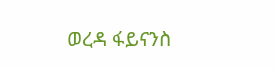ወረዳ ፋይናንስ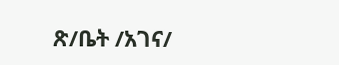ጽ/ቤት /አገና/